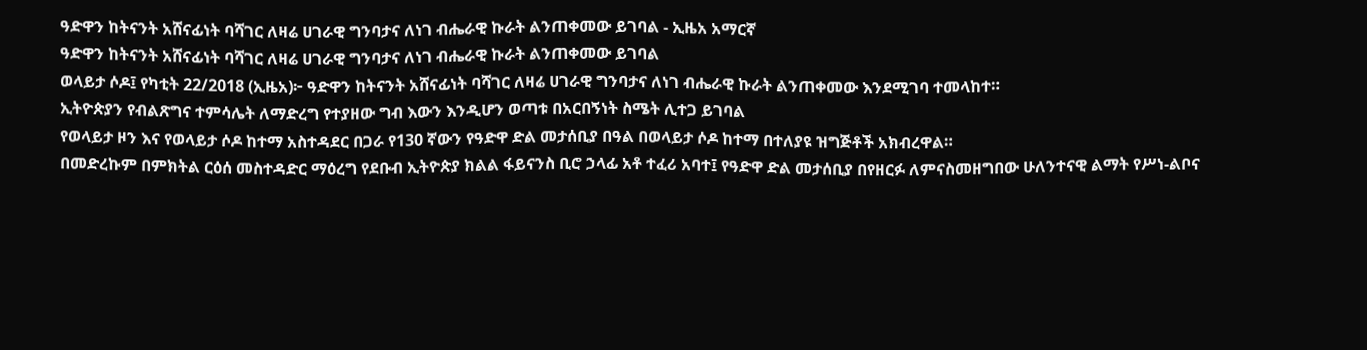ዓድዋን ከትናንት አሸናፊነት ባሻገር ለዛሬ ሀገራዊ ግንባታና ለነገ ብሔራዊ ኩራት ልንጠቀመው ይገባል - ኢዜአ አማርኛ
ዓድዋን ከትናንት አሸናፊነት ባሻገር ለዛሬ ሀገራዊ ግንባታና ለነገ ብሔራዊ ኩራት ልንጠቀመው ይገባል
ወላይታ ሶዶ፤ የካቲት 22/2018 (ኢዜአ)፦ ዓድዋን ከትናንት አሸናፊነት ባሻገር ለዛሬ ሀገራዊ ግንባታና ለነገ ብሔራዊ ኩራት ልንጠቀመው እንደሚገባ ተመላከተ።
ኢትዮጵያን የብልጽግና ተምሳሌት ለማድረግ የተያዘው ግብ እውን እንዲሆን ወጣቱ በአርበኝነት ስሜት ሊተጋ ይገባል
የወላይታ ዞን እና የወላይታ ሶዶ ከተማ አስተዳደር በጋራ የ130 ኛውን የዓድዋ ድል መታሰቢያ በዓል በወላይታ ሶዶ ከተማ በተለያዩ ዝግጅቶች አክብረዋል።
በመድረኩም በምክትል ርዕሰ መስተዳድር ማዕረግ የደቡብ ኢትዮጵያ ክልል ፋይናንስ ቢሮ ኃላፊ አቶ ተፈሪ አባተ፤ የዓድዋ ድል መታሰቢያ በየዘርፉ ለምናስመዘግበው ሁለንተናዊ ልማት የሥነ-ልቦና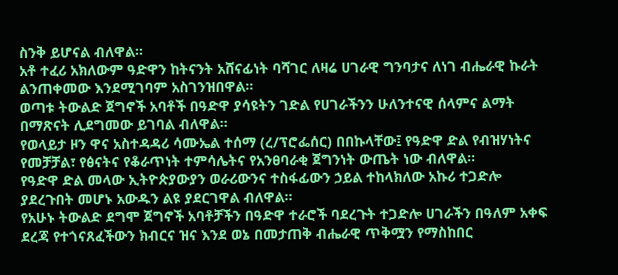ስንቅ ይሆናል ብለዋል።
አቶ ተፈሪ አክለውም ዓድዋን ከትናንት አሸናፊነት ባሻገር ለዛሬ ሀገራዊ ግንባታና ለነገ ብሔራዊ ኩራት ልንጠቀመው እንደሚገባም አስገንዝበዋል።
ወጣቱ ትውልድ ጀግኖች አባቶች በዓድዋ ያሳዩትን ገድል የሀገራችንን ሁለንተናዊ ሰላምና ልማት በማጽናት ሊደግመው ይገባል ብለዋል።
የወላይታ ዞን ዋና አስተዳዳሪ ሳሙኤል ተሰማ (ረ/ፕሮፌሰር) በበኩላቸው፤ የዓድዋ ድል የብዝሃነትና የመቻቻል፣ የፅናትና የቆራጥነት ተምሳሌትና የአንፀባራቂ ጀግንነት ውጤት ነው ብለዋል።
የዓድዋ ድል መላው ኢትዮጵያውያን ወራሪውንና ተስፋፊውን ኃይል ተከላክለው አኩሪ ተጋድሎ ያደረጉበት መሆኑ አውዱን ልዩ ያደርገዋል ብለዋል።
የአሁኑ ትውልድ ደግሞ ጀግኖች አባቶቻችን በዓድዋ ተራሮች ባደረጉት ተጋድሎ ሀገራችን በዓለም አቀፍ ደረጃ የተጎናጸፈችውን ክብርና ዝና እንደ ወኔ በመታጠቅ ብሔራዊ ጥቅሟን የማስከበር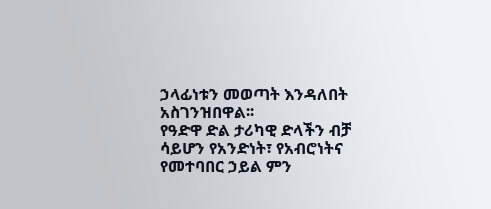ኃላፊነቱን መወጣት እንዳለበት አስገንዝበዋል፡፡
የዓድዋ ድል ታሪካዊ ድላችን ብቻ ሳይሆን የአንድነት፣ የአብሮነትና የመተባበር ኃይል ምን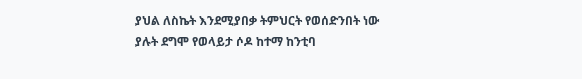ያህል ለስኬት እንደሚያበቃ ትምህርት የወሰድንበት ነው ያሉት ደግሞ የወላይታ ሶዶ ከተማ ከንቲባ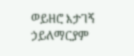ወይዘሮ እታገኝ ኃይለማርያም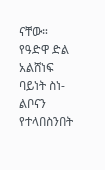ናቸው።
የዓድዋ ድል አልሸነፍ ባይነት ስነ-ልቦናን የተላበስንበት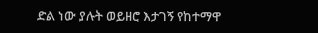ድል ነው ያሉት ወይዘሮ እታገኝ የከተማዋ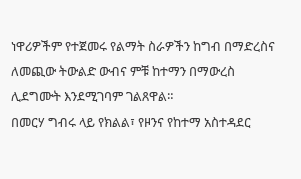ነዋሪዎችም የተጀመሩ የልማት ስራዎችን ከግብ በማድረስና ለመጪው ትውልድ ውብና ምቹ ከተማን በማውረስ ሊደግሙት እንደሚገባም ገልጸዋል።
በመርሃ ግብሩ ላይ የክልል፣ የዞንና የከተማ አስተዳደር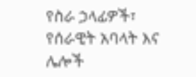የስራ ኃላፊዎች፣ የሰራዊት አባላት እና ሌሎች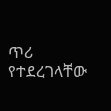ጥሪ የተደረገላቸው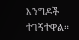እንግዶች ተገኝተዋል።